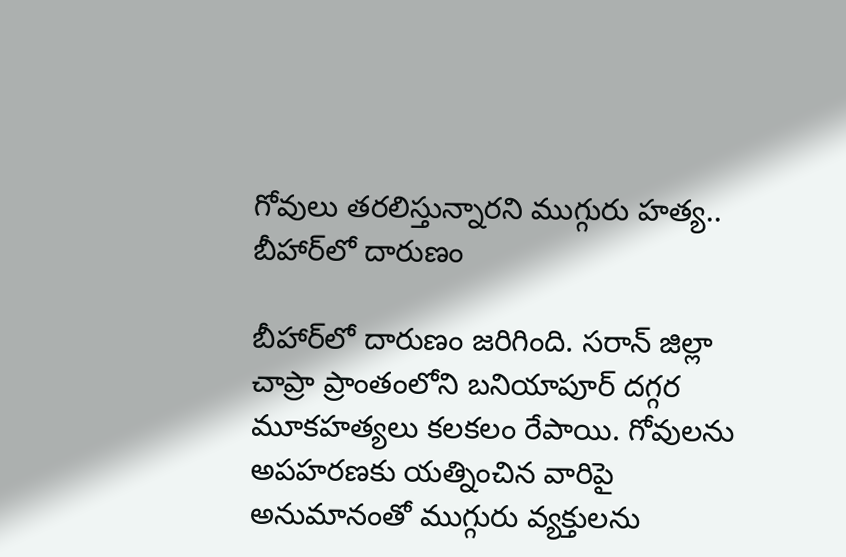గోవులు తరలిస్తున్నారని ముగ్గురు హత్య.. బీహార్‌లో దారుణం

బీహార్‌లో దారుణం జరిగింది. సరాన్ జిల్లా చాప్రా ప్రాంతంలోని బనియాపూర్ దగ్గర మూకహత్యలు కలకలం రేపాయి. గోవులను అపహరణకు యత్నించిన వారిపై అనుమానంతో ముగ్గురు వ్యక్తులను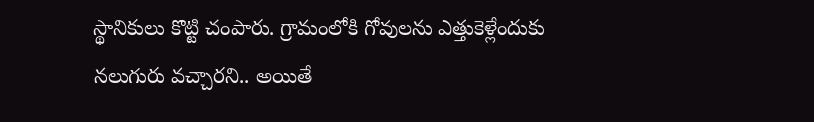స్థానికులు కొట్టి చంపారు. గ్రామంలోకి గోవులను ఎత్తుకెళ్లేందుకు నలుగురు వచ్చారని.. అయితే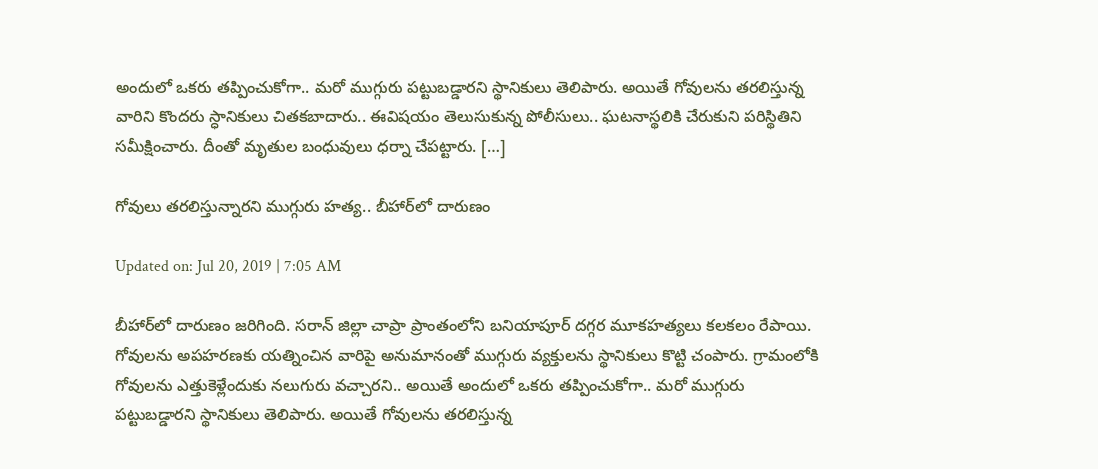అందులో ఒకరు తప్పించుకోగా.. మరో ముగ్గురు పట్టుబడ్డారని స్థానికులు తెలిపారు. అయితే గోవులను తరలిస్తున్న వారిని కొందరు స్ధానికులు చితకబాదారు.. ఈవిషయం తెలుసుకున్న పోలీసులు.. ఘటనాస్థలికి చేరుకుని పరిస్థితిని సమీక్షించారు. దీంతో మృతుల బంధువులు ధర్నా చేపట్టారు. […]

గోవులు తరలిస్తున్నారని ముగ్గురు హత్య.. బీహార్‌లో దారుణం

Updated on: Jul 20, 2019 | 7:05 AM

బీహార్‌లో దారుణం జరిగింది. సరాన్ జిల్లా చాప్రా ప్రాంతంలోని బనియాపూర్ దగ్గర మూకహత్యలు కలకలం రేపాయి. గోవులను అపహరణకు యత్నించిన వారిపై అనుమానంతో ముగ్గురు వ్యక్తులను స్థానికులు కొట్టి చంపారు. గ్రామంలోకి గోవులను ఎత్తుకెళ్లేందుకు నలుగురు వచ్చారని.. అయితే అందులో ఒకరు తప్పించుకోగా.. మరో ముగ్గురు పట్టుబడ్డారని స్థానికులు తెలిపారు. అయితే గోవులను తరలిస్తున్న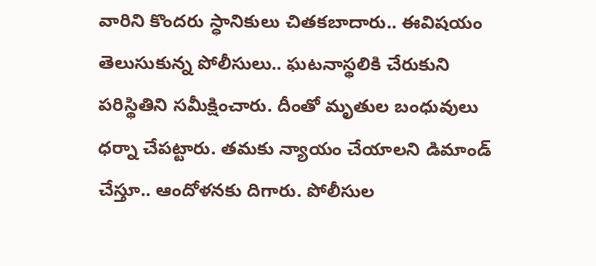వారిని కొందరు స్ధానికులు చితకబాదారు.. ఈవిషయం తెలుసుకున్న పోలీసులు.. ఘటనాస్థలికి చేరుకుని పరిస్థితిని సమీక్షించారు. దీంతో మృతుల బంధువులు ధర్నా చేపట్టారు. తమకు న్యాయం చేయాలని డిమాండ్ చేస్తూ.. ఆందోళనకు దిగారు. పోలీసుల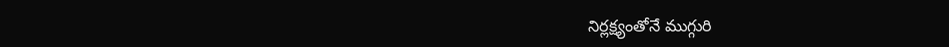నిర్లక్ష్యంతోనే ముగ్గురి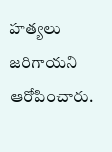హత్యలు జరిగాయని ఆరోపించారు.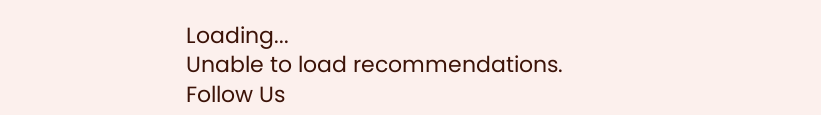Loading...
Unable to load recommendations.
Follow Us